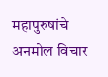महापुरुषांचे अनमोल विचार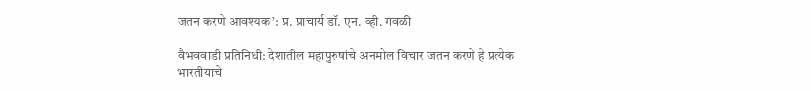जतन करणे आवश्यक’: प्र. प्राचार्य डॉ. एन. व्ही. गवळी

वैभववाडी प्रतिनिधी: देशातील महापुरुषांचे अनमोल विचार जतन करणे हे प्रत्येक भारतीयाचे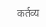कर्तव्य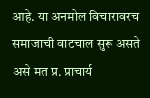आहे. या अनमोल विचारावरच समाजाची वाटचाल सुरू असते असे मत प्र. प्राचार्य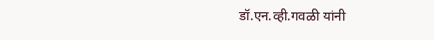डॉ.एन.व्ही.गवळी यांनी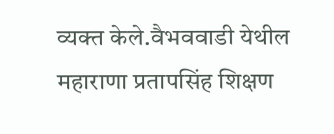व्यक्त केले.वैभववाडी येथील महाराणा प्रतापसिंह शिक्षण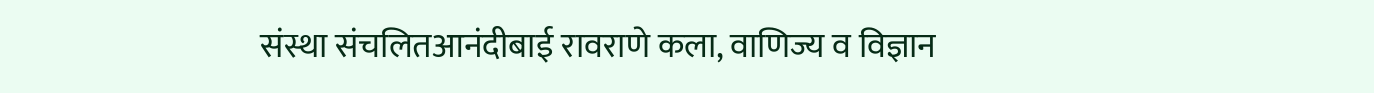संस्था संचलितआनंदीबाई रावराणे कला, वाणिज्य व विज्ञान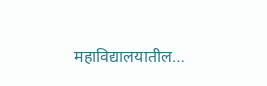महाविद्यालयातील…